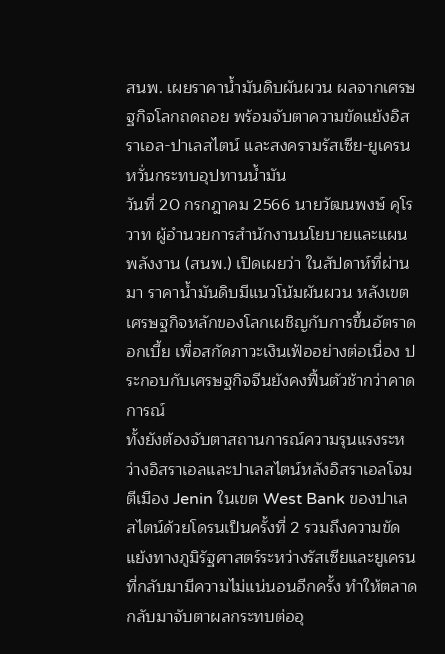สนพ. เผยราคาน้ำมันดิบผันผวน ผลจากเศรษฐกิจโลกถดถอย พร้อมจับตาความขัดแย้งอิสราเอล-ปาเลสไตน์ และสงครามรัสเซีย-ยูเครน หวั่นกระทบอุปทานน้ำมัน
วันที่ 20 กรกฎาคม 2566 นายวัฒนพงษ์ คุโรวาท ผู้อำนวยการสำนักงานนโยบายและแผนพลังงาน (สนพ.) เปิดเผยว่า ในสัปดาห์ที่ผ่านมา ราคาน้ำมันดิบมีแนวโน้มผันผวน หลังเขตเศรษฐกิจหลักของโลกเผชิญกับการขึ้นอัตราดอกเบี้ย เพื่อสกัดภาวะเงินเฟ้ออย่างต่อเนื่อง ประกอบกับเศรษฐกิจจีนยังคงฟื้นตัวช้ากว่าคาดการณ์
ทั้งยังต้องจับตาสถานการณ์ความรุนแรงระหว่างอิสราเอลและปาเลสไตน์หลังอิสราเอลโจมตีเมือง Jenin ในเขต West Bank ของปาเลสไตน์ด้วยโดรนเป็นครั้งที่ 2 รวมถึงความขัดแย้งทางภูมิรัฐศาสตร์ระหว่างรัสเซียและยูเครนที่กลับมามีความไม่แน่นอนอีกครั้ง ทำให้ตลาดกลับมาจับตาผลกระทบต่ออุ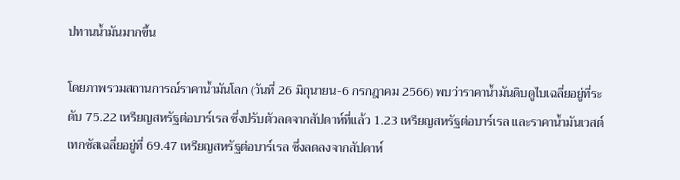ปทานน้ำมันมากขึ้น

โดยภาพรวมสถานการณ์ราคาน้ำมันโลก (วันที่ 26 มิถุนายน-6 กรกฎาคม 2566) พบว่าราคาน้ำมันดิบดูไบเฉลี่ยอยู่ที่ระดับ 75.22 เหรียญสหรัฐต่อบาร์เรล ซึ่งปรับตัวลดจากสัปดาห์ที่แล้ว 1.23 เหรียญสหรัฐต่อบาร์เรล และราคาน้ำมันเวสต์ เทกซัสเฉลี่ยอยู่ที่ 69.47 เหรียญสหรัฐต่อบาร์เรล ซึ่งลดลงจากสัปดาห์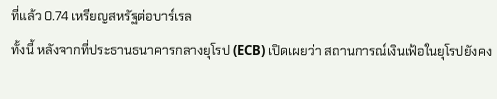ที่แล้ว 0.74 เหรียญสหรัฐต่อบาร์เรล
ทั้งนี้ หลังจากที่ประธานธนาคารกลางยุโรป (ECB) เปิดเผยว่า สถานการณ์เงินเฟ้อในยุโรปยังคง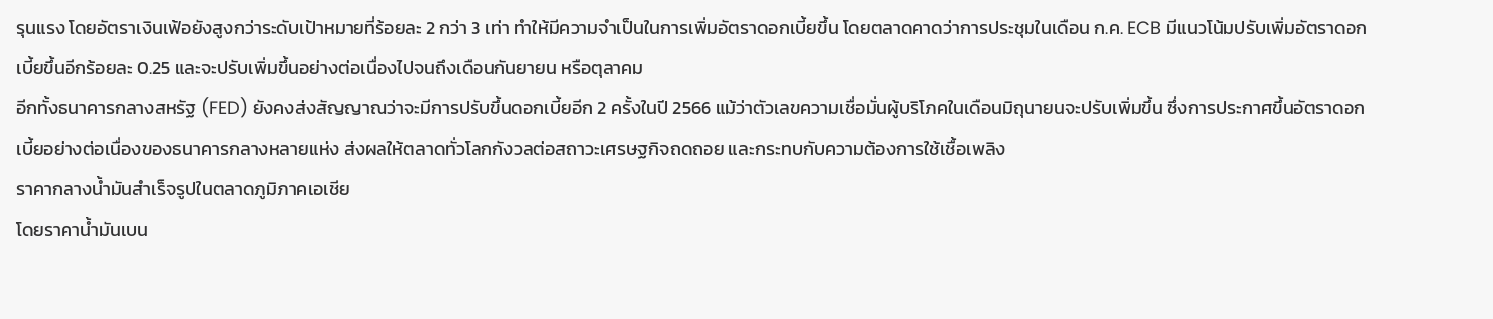รุนแรง โดยอัตราเงินเฟ้อยังสูงกว่าระดับเป้าหมายที่ร้อยละ 2 กว่า 3 เท่า ทำให้มีความจำเป็นในการเพิ่มอัตราดอกเบี้ยขึ้น โดยตลาดคาดว่าการประชุมในเดือน ก.ค. ECB มีแนวโน้มปรับเพิ่มอัตราดอกเบี้ยขึ้นอีกร้อยละ 0.25 และจะปรับเพิ่มขึ้นอย่างต่อเนื่องไปจนถึงเดือนกันยายน หรือตุลาคม
อีกทั้งธนาคารกลางสหรัฐ (FED) ยังคงส่งสัญญาณว่าจะมีการปรับขึ้นดอกเบี้ยอีก 2 ครั้งในปี 2566 แม้ว่าตัวเลขความเชื่อมั่นผู้บริโภคในเดือนมิถุนายนจะปรับเพิ่มขึ้น ซึ่งการประกาศขึ้นอัตราดอกเบี้ยอย่างต่อเนื่องของธนาคารกลางหลายแห่ง ส่งผลให้ตลาดทั่วโลกกังวลต่อสถาวะเศรษฐกิจถดถอย และกระทบกับความต้องการใช้เชื้อเพลิง
ราคากลางน้ำมันสำเร็จรูปในตลาดภูมิภาคเอเชีย
โดยราคาน้ำมันเบน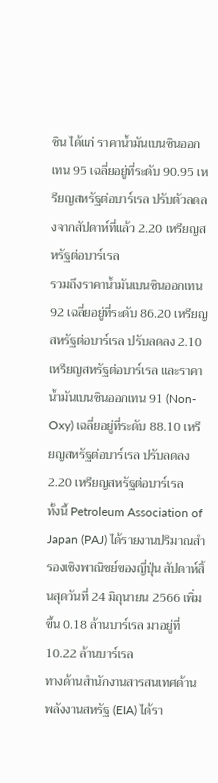ซิน ได้แก่ ราคาน้ำมันเบนซินออกเทน 95 เฉลี่ยอยู่ที่ระดับ 90.95 เหรียญสหรัฐต่อบาร์เรล ปรับตัวลดลงจากสัปดาห์ที่แล้ว 2.20 เหรียญสหรัฐต่อบาร์เรล
รวมถึงราคาน้ำมันเบนซินออกเทน 92 เฉลี่ยอยู่ที่ระดับ 86.20 เหรียญสหรัฐต่อบาร์เรล ปรับลดลง 2.10 เหรียญสหรัฐต่อบาร์เรล และราคาน้ำมันเบนซินออกเทน 91 (Non-Oxy) เฉลี่ยอยู่ที่ระดับ 88.10 เหรียญสหรัฐต่อบาร์เรล ปรับลดลง 2.20 เหรียญสหรัฐต่อบาร์เรล
ทั้งนี้ Petroleum Association of Japan (PAJ) ได้รายงานปริมาณสำรองเชิงพาณิชย์ของญี่ปุ่น สัปดาห์สิ้นสุดวันที่ 24 มิถุนายน 2566 เพิ่มขึ้น 0.18 ล้านบาร์เรล มาอยู่ที่ 10.22 ล้านบาร์เรล
ทางด้านสำนักงานสารสนเทศด้านพลังงานสหรัฐ (EIA) ได้รา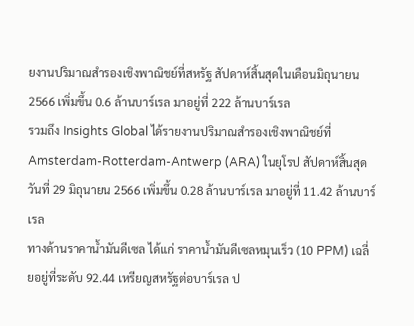ยงานปริมาณสำรองเชิงพาณิชย์ที่สหรัฐ สัปดาห์สิ้นสุดในเดือนมิถุนายน 2566 เพิ่มขึ้น 0.6 ล้านบาร์เรล มาอยู่ที่ 222 ล้านบาร์เรล
รวมถึง Insights Global ได้รายงานปริมาณสำรองเชิงพาณิชย์ที่ Amsterdam-Rotterdam-Antwerp (ARA) ในยุโรป สัปดาห์สิ้นสุดวันที่ 29 มิถุนายน 2566 เพิ่มขึ้น 0.28 ล้านบาร์เรล มาอยู่ที่ 11.42 ล้านบาร์เรล
ทางด้านราคาน้ำมันดีเซล ได้แก่ ราคาน้ำมันดีเซลหมุนเร็ว (10 PPM) เฉลี่ยอยู่ที่ระดับ 92.44 เหรียญสหรัฐต่อบาร์เรล ป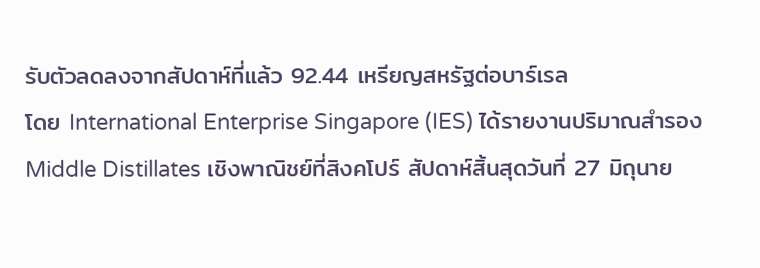รับตัวลดลงจากสัปดาห์ที่แล้ว 92.44 เหรียญสหรัฐต่อบาร์เรล
โดย International Enterprise Singapore (IES) ได้รายงานปริมาณสำรอง Middle Distillates เชิงพาณิชย์ที่สิงคโปร์ สัปดาห์สิ้นสุดวันที่ 27 มิถุนาย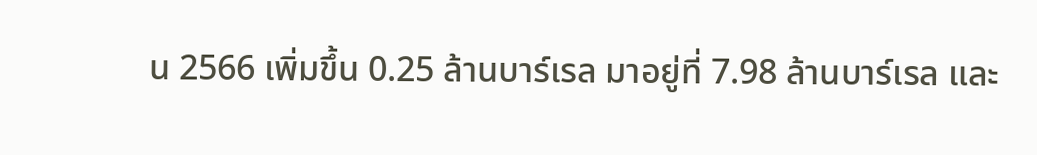น 2566 เพิ่มขึ้น 0.25 ล้านบาร์เรล มาอยู่ที่ 7.98 ล้านบาร์เรล และ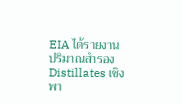EIA ได้รายงานปริมาณสำรอง Distillates เชิงพา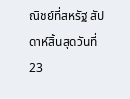ณิชย์ที่สหรัฐ สัปดาห์สิ้นสุดวันที่ 23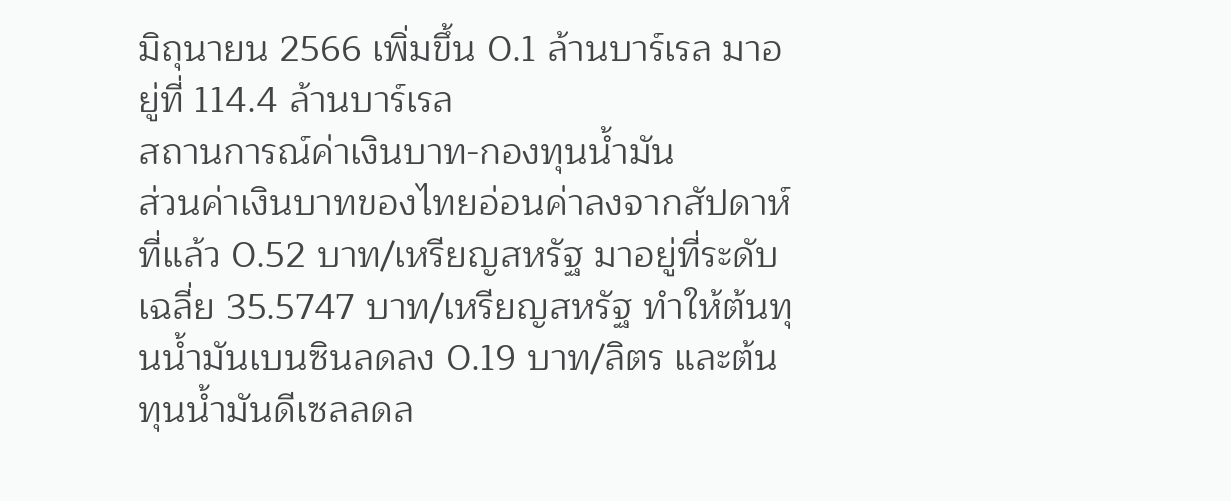มิถุนายน 2566 เพิ่มขึ้น 0.1 ล้านบาร์เรล มาอยู่ที่ 114.4 ล้านบาร์เรล
สถานการณ์ค่าเงินบาท-กองทุนน้ำมัน
ส่วนค่าเงินบาทของไทยอ่อนค่าลงจากสัปดาห์ที่แล้ว 0.52 บาท/เหรียญสหรัฐ มาอยู่ที่ระดับเฉลี่ย 35.5747 บาท/เหรียญสหรัฐ ทำให้ต้นทุนน้ำมันเบนซินลดลง 0.19 บาท/ลิตร และต้นทุนน้ำมันดีเซลลดล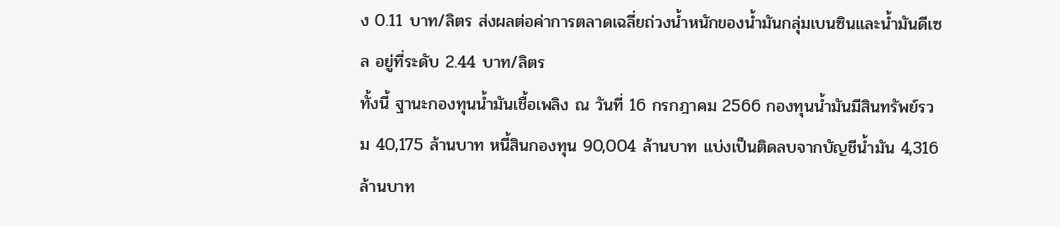ง 0.11 บาท/ลิตร ส่งผลต่อค่าการตลาดเฉลี่ยถ่วงน้ำหนักของน้ำมันกลุ่มเบนซินและน้ำมันดีเซล อยู่ที่ระดับ 2.44 บาท/ลิตร
ทั้งนี้ ฐานะกองทุนน้ำมันเชื้อเพลิง ณ วันที่ 16 กรกฎาคม 2566 กองทุนน้ำมันมีสินทรัพย์รวม 40,175 ล้านบาท หนี้สินกองทุน 90,004 ล้านบาท แบ่งเป็นติดลบจากบัญชีน้ำมัน 4,316 ล้านบาท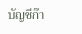บัญชีก๊า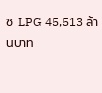ซ LPG 45,513 ล้านบาท